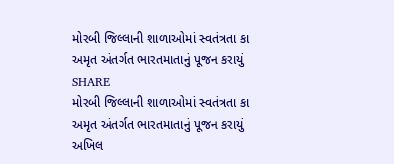મોરબી જિલ્લાની શાળાઓમાં સ્વતંત્રતા કા અમૃત અંતર્ગત ભારતમાતાનું પૂજન કરાયું
SHARE
મોરબી જિલ્લાની શાળાઓમાં સ્વતંત્રતા કા અમૃત અંતર્ગત ભારતમાતાનું પૂજન કરાયું
અખિલ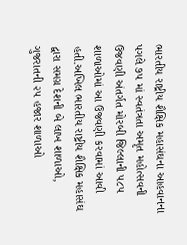ભારતીય રાષ્ટ્રીય શૈક્ષિક મહાસંઘના આહવાનના પગલે ૭૫ માં સ્વતંત્રતા અમૃત મહોત્સવની ઉજવણી અંતર્ગત મોરબી જિલ્લાની ૫૮૫ શાળાઓમાં આ ઉજવણી કરવામાં આવી હતી.અખિલ ભારતીય રાષ્ટ્રીય શૈક્ષિક મહાસંઘ દ્વારા સમગ્ર દેશની બે લાખ શાળાઓ, ગુજરાતની ૨૫ હજાર શાળાઓ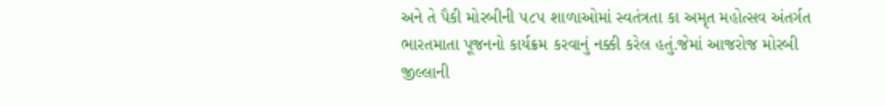અને તે પૈકી મોરબીની ૫૮૫ શાળાઓમાં સ્વતંત્રતા કા અમૃત મહોત્સવ અંતર્ગત ભારતમાતા પૂજનનો કાર્યક્રમ કરવાનું નક્કી કરેલ હતું.જેમાં આજરોજ મોરબી જીલ્લાની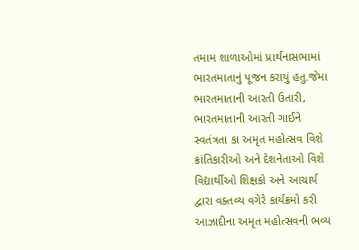તમામ શાળાઓમાં પ્રાર્થનાસભામાં ભારતમાતાનું પૂજન કરાયું હતુ.જેમા ભારતમાતાની આરતી ઉતારી, ભારતમાતાની આરતી ગાઈને સ્વતંત્રતા કા અમૃત મહોત્સવ વિશે ક્રાંતિકારીઓ અને દેશનેતાઓ વિશે વિદ્યાર્થીઓ શિક્ષકો અને આચાર્ય દ્વારા વક્તવ્ય વગેરે કાર્યક્રમો કરી આઝાદીના અમૃત મહોત્સવની ભવ્ય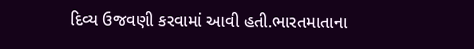દિવ્ય ઉજવણી કરવામાં આવી હતી.ભારતમાતાના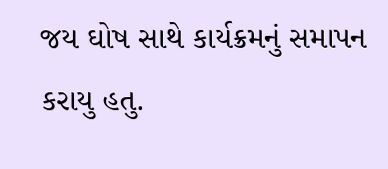જય ઘોષ સાથે કાર્યક્રમનું સમાપન કરાયુ હતુ.